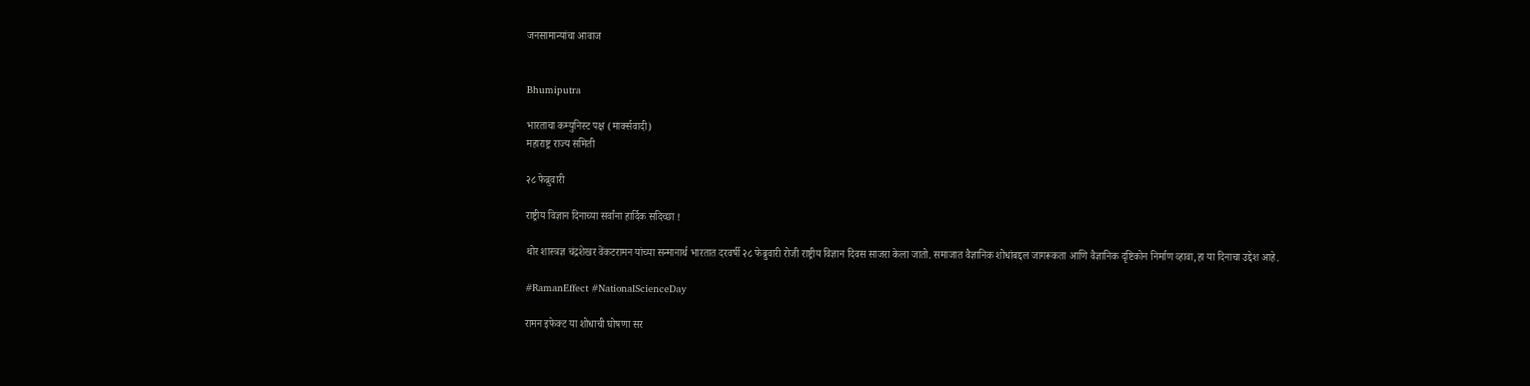जनसामान्यांचा आवाज


Bhumiputra

भारताचा कम्युनिस्ट पक्ष (मार्क्सवादी)
महाराष्ट्र राज्य समिती

२८ फेब्रुवारी

राष्ट्रीय विज्ञान दिनाच्या सर्वांना हार्दिक सदिच्छा !

थोर शास्त्रज्ञ चंद्रशेखर वेंकटरामन यांच्या सन्मानार्थ भारतात दरवर्षी २८ फेब्रुवारी रोजी राष्ट्रीय विज्ञान दिवस साजरा केला जातो. समाजात वैज्ञानिक शोधांबद्दल जागरूकता आणि वैज्ञानिक दृष्टिकोन निर्माण व्हावा,हा या दिनाचा उद्देश आहे.

#RamanEffect #NationalScienceDay

रामन इफेक्ट या शोधाची घोषणा सर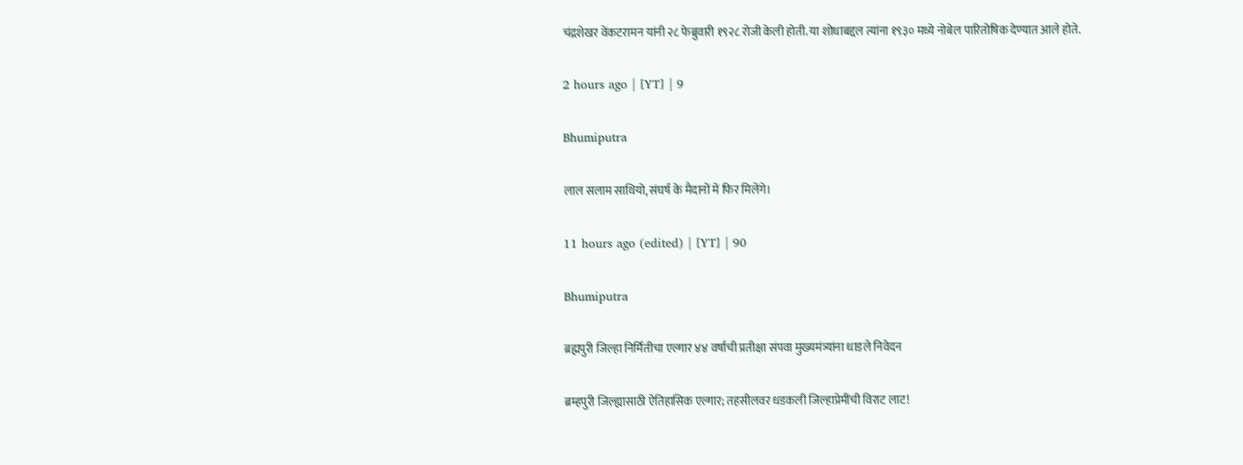चंद्रशेखर वेंकटरामन यांनी २८ फेब्रुवारी १९२८ रोजी केली होती. या शोधाबद्दल त्यांना १९३० मध्ये नोबेल पारितोषिक देण्यात आले होते.

2 hours ago | [YT] | 9

Bhumiputra

लाल सलाम साथियो, संघर्ष के मैदानों में फिर मिलेंगे।

11 hours ago (edited) | [YT] | 90

Bhumiputra

ब्रह्मपुरी जिल्हा निर्मितीचा एल्गार ४४ वर्षाची प्रतीक्षा संपवा मुख्यमंत्र्यांना धाडले निवेदन

ब्रम्हपुरी जिल्ह्यासाठी ऐतिहासिक एल्गार; तहसीलवर धडकली जिल्हाप्रेमींची विराट लाट!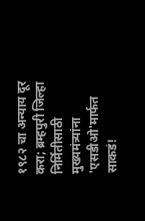१९८२ चा अन्याय दूर करा; ब्रम्हपुरी जिल्हा निर्मितीसाठी मुख्यमंत्र्यांना 'एसडीओ'मार्फत साकडं!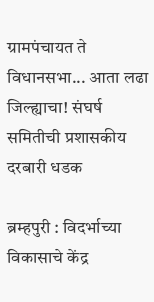ग्रामपंचायत ते विधानसभा... आता लढा जिल्ह्याचा! संघर्ष समितीची प्रशासकीय दरबारी धडक

ब्रम्हपुरी : विदर्भाच्या विकासाचे केंद्र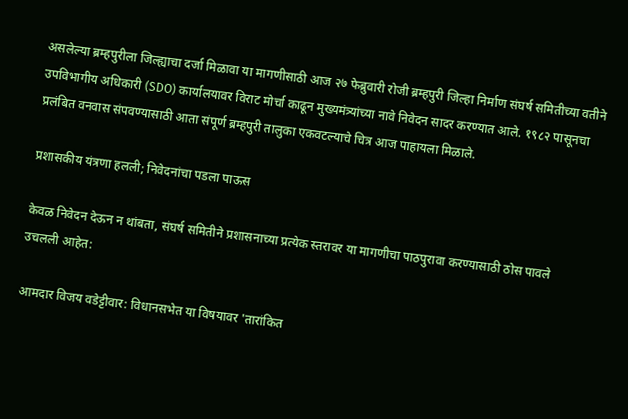असलेल्या ब्रम्हपुरीला जिल्ह्याचा दर्जा मिळावा या मागणीसाठी आज २७ फेब्रुवारी रोजी ब्रम्हपुरी जिल्हा निर्माण संघर्ष समितीच्या वतीने उपविभागीय अधिकारी (SDO) कार्यालयावर विराट मोर्चा काढून मुख्यमंत्र्यांच्या नावे निवेदन सादर करण्यात आले. १९८२ पासूनचा प्रलंबित वनवास संपवण्यासाठी आता संपूर्ण ब्रम्हपुरी तालुका एकवटल्याचे चित्र आज पाहायला मिळाले.

प्रशासकीय यंत्रणा हलली; निवेदनांचा पडला पाऊस

केवळ निवेदन देऊन न थांबता, संघर्ष समितीने प्रशासनाच्या प्रत्येक स्तरावर या मागणीचा पाठपुरावा करण्यासाठी ठोस पावले उचलली आहेत:

आमदार विजय वडेट्टीवार: विधानसभेत या विषयावर 'तारांकित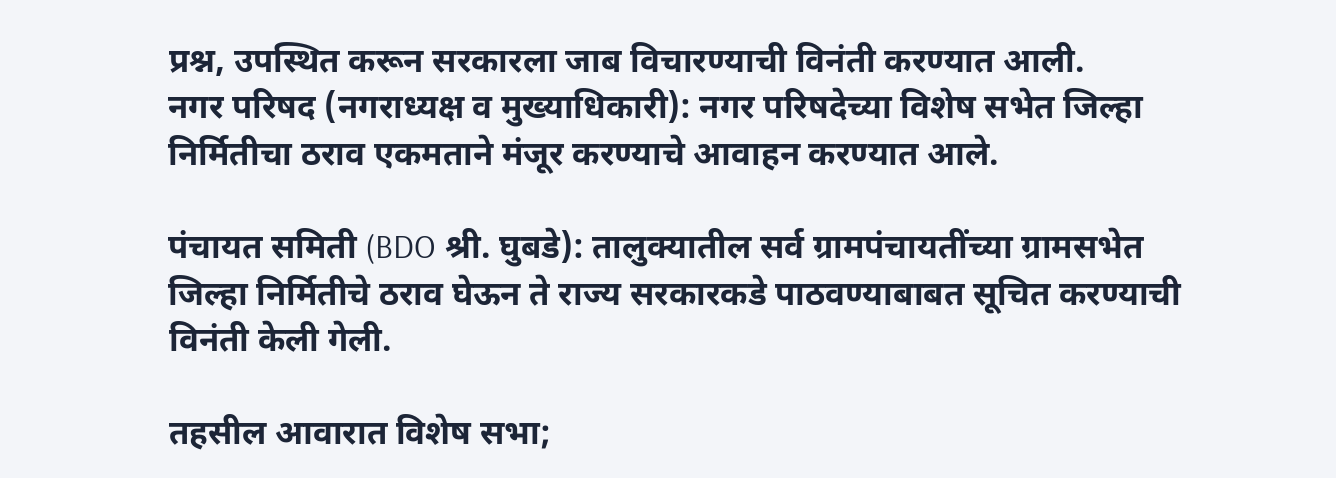प्रश्न, उपस्थित करून सरकारला जाब विचारण्याची विनंती करण्यात आली.
नगर परिषद (नगराध्यक्ष व मुख्याधिकारी): नगर परिषदेच्या विशेष सभेत जिल्हा निर्मितीचा ठराव एकमताने मंजूर करण्याचे आवाहन करण्यात आले.

पंचायत समिती (BDO श्री. घुबडे): तालुक्यातील सर्व ग्रामपंचायतींच्या ग्रामसभेत जिल्हा निर्मितीचे ठराव घेऊन ते राज्य सरकारकडे पाठवण्याबाबत सूचित करण्याची विनंती केली गेली.

तहसील आवारात विशेष सभा;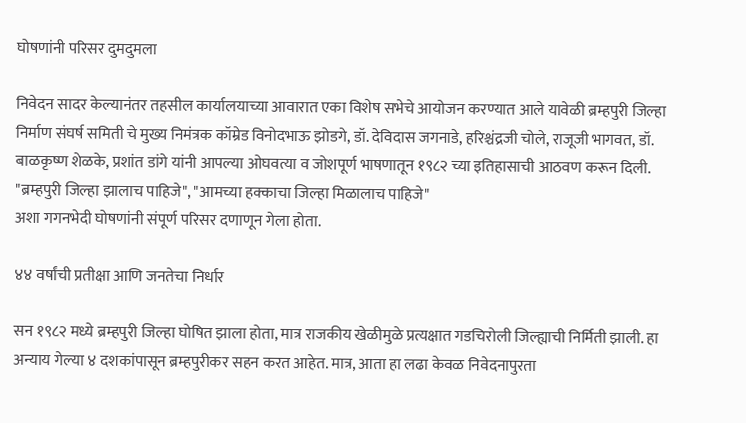घोषणांनी परिसर दुमदुमला

निवेदन सादर केल्यानंतर तहसील कार्यालयाच्या आवारात एका विशेष सभेचे आयोजन करण्यात आले यावेळी ब्रम्हपुरी जिल्हा निर्माण संघर्ष समिती चे मुख्य निमंत्रक कॉम्रेड विनोदभाऊ झोडगे, डॉ. देविदास जगनाडे, हरिश्चंद्रजी चोले, राजूजी भागवत, डॉ. बाळकृष्ण शेळके, प्रशांत डांगे यांनी आपल्या ओघवत्या व जोशपूर्ण भाषणातून १९८२ च्या इतिहासाची आठवण करून दिली. "ब्रम्हपुरी जिल्हा झालाच पाहिजे", "आमच्या हक्काचा जिल्हा मिळालाच पाहिजे"
अशा गगनभेदी घोषणांनी संपूर्ण परिसर दणाणून गेला होता.

४४ वर्षांची प्रतीक्षा आणि जनतेचा निर्धार

सन १९८२ मध्ये ब्रम्हपुरी जिल्हा घोषित झाला होता, मात्र राजकीय खेळीमुळे प्रत्यक्षात गडचिरोली जिल्ह्याची निर्मिती झाली. हा अन्याय गेल्या ४ दशकांपासून ब्रम्हपुरीकर सहन करत आहेत. मात्र, आता हा लढा केवळ निवेदनापुरता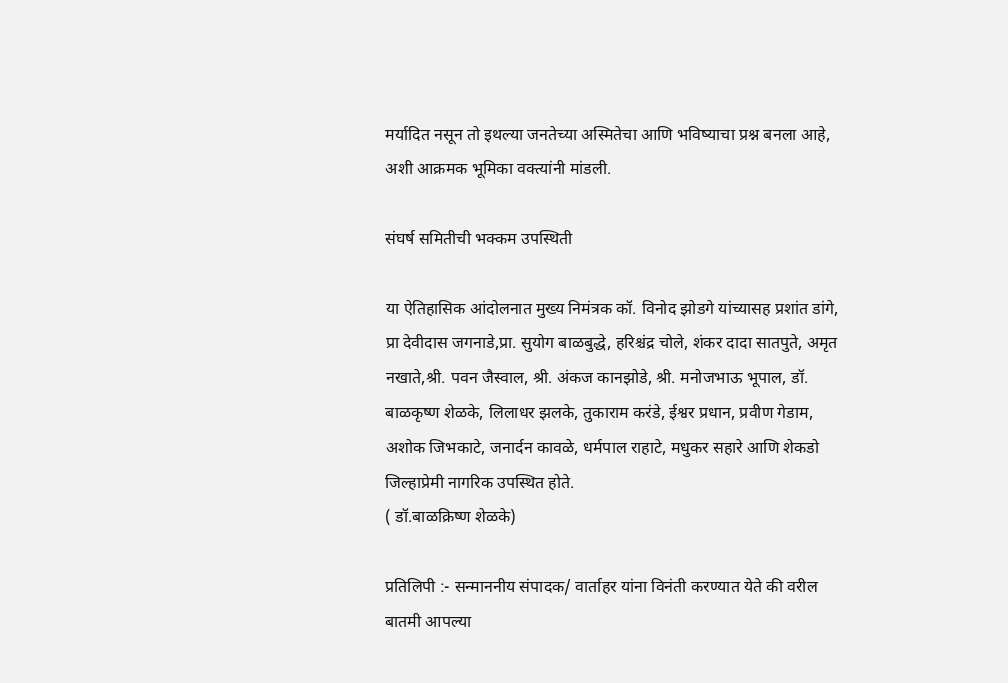मर्यादित नसून तो इथल्या जनतेच्या अस्मितेचा आणि भविष्याचा प्रश्न बनला आहे, अशी आक्रमक भूमिका वक्त्यांनी मांडली.

संघर्ष समितीची भक्कम उपस्थिती

या ऐतिहासिक आंदोलनात मुख्य निमंत्रक कॉ. विनोद झोडगे यांच्यासह प्रशांत डांगे, प्रा देवीदास जगनाडे,प्रा. सुयोग बाळबुद्धे, हरिश्चंद्र चोले, शंकर दादा सातपुते, अमृत नखाते,श्री. पवन जैस्वाल, श्री. अंकज कानझोडे, श्री. मनोजभाऊ भूपाल, डॉ. बाळकृष्ण शेळके, लिलाधर झलके, तुकाराम करंडे, ईश्वर प्रधान, प्रवीण गेडाम, अशोक जिभकाटे, जनार्दन कावळे, धर्मपाल राहाटे, मधुकर सहारे आणि शेकडो जिल्हाप्रेमी नागरिक उपस्थित होते.
( डॉ.बाळक्रिष्ण शेळके)

प्रतिलिपी :- सन्माननीय संपादक/ वार्ताहर यांना विनंती करण्यात येते की वरील बातमी आपल्या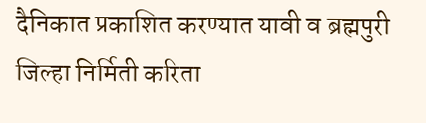दैनिकात प्रकाशित करण्यात यावी व ब्रह्मपुरी जिल्हा निर्मिती करिता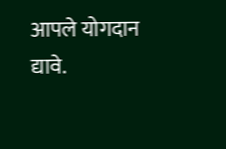आपले योगदान द्यावे.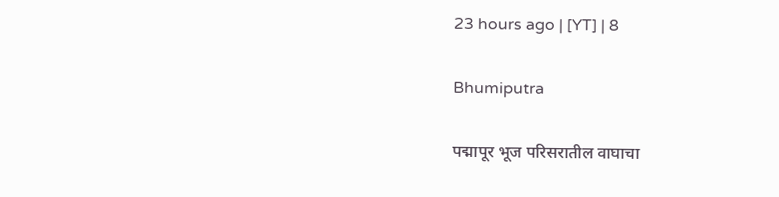23 hours ago | [YT] | 8

Bhumiputra

पद्मापूर भूज परिसरातील वाघाचा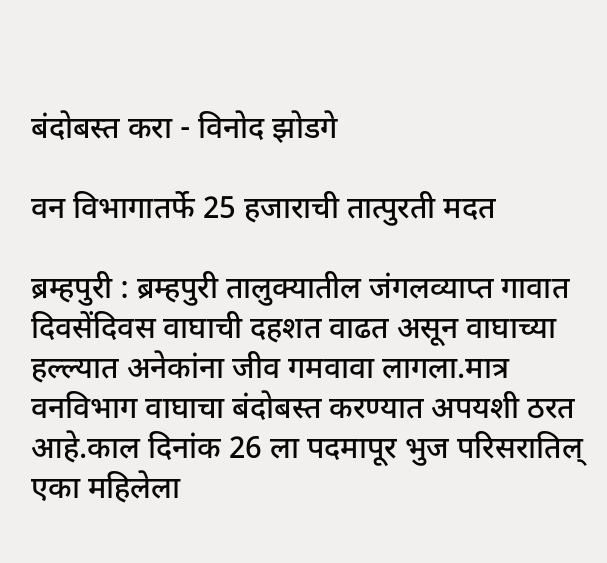बंदोबस्त करा - विनोद झोडगे

वन विभागातर्फे 25 हजाराची तात्पुरती मदत

ब्रम्हपुरी : ब्रम्हपुरी तालुक्यातील जंगलव्याप्त गावात दिवसेंदिवस वाघाची दहशत वाढत असून वाघाच्या हल्ल्यात अनेकांना जीव गमवावा लागला.मात्र वनविभाग वाघाचा बंदोबस्त करण्यात अपयशी ठरत आहे.काल दिनांक 26 ला पदमापूर भुज परिसरातिल् एका महिलेला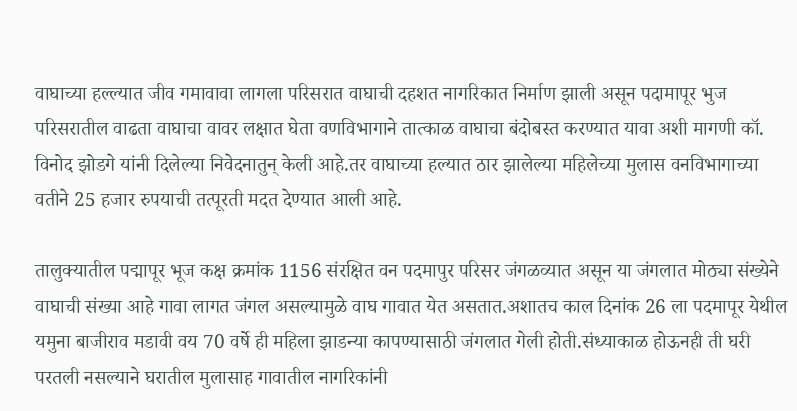वाघाच्या हल्ल्यात जीव गमावावा लागला परिसरात वाघाची दहशत नागरिकात निर्माण झाली असून पदामापूर भुज परिसरातील वाढता वाघाचा वावर लक्षात घेता वणविभागाने तात्काळ वाघाचा बंदोबस्त करण्यात यावा अशी मागणी कॉ. विनोद झोडगे यांनी दिलेल्या निवेदनातुन् केली आहे.तर वाघाच्या हल्यात ठार झालेल्या महिलेच्या मुलास वनविभागाच्या वतीने 25 हजार रुपयाची तत्पूरती मदत देण्यात आली आहे.

तालुक्यातील पद्मापूर भूज कक्ष क्रमांक 1156 संरक्षित वन पदमापुर परिसर जंगळव्यात असून या जंगलात मोठ्या संख्येने वाघाची संख्या आहे गावा लागत जंगल असल्यामुळे वाघ गावात येत असतात.अशातच काल दिनांक 26 ला पदमापूर येथील यमुना बाजीराव मडावी वय 70 वर्षे ही महिला झाडन्या कापण्यासाठी जंगलात गेली होती.संध्याकाळ होऊनही ती घरी परतली नसल्याने घरातील मुलासाह गावातील नागरिकांनी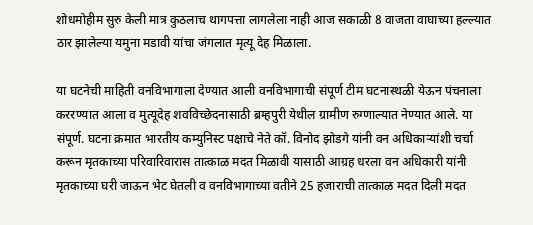शोधमोहीम सुरु केली मात्र कुठलाच थागपत्ता लागलेला नाही आज सकाळी 8 वाजता वाघाच्या हल्ल्यात ठार झालेल्या यमुना मडावी यांचा जंगलात मृत्यू देह मिळाला.

या घटनेची माहिती वनविभागाला देण्यात आली वनविभागाची संपूर्ण टीम घटनास्थळी येऊन पंचनाला कररण्यात आला व मुत्यूदेह शवविच्छेदनासाठी ब्रम्हपुरी येथील ग्रामीण रुग्णाल्यात नेण्यात आले. या संपूर्ण. घटना क्रमात भारतीय कम्युनिस्ट पक्षाचे नेते कॉ. विनोद झोडगे यांनी वन अधिकाऱ्यांशी चर्चा करून मृतकाच्या परिवारिवारास तात्काळ मदत मिळावी यासाठी आग्रह धरला वन अधिकारी यांनी मृतकाच्या घरी जाऊन भेट घेतली व वनविभागाच्या वतीने 25 हजाराची तात्काळ मदत दिली मदत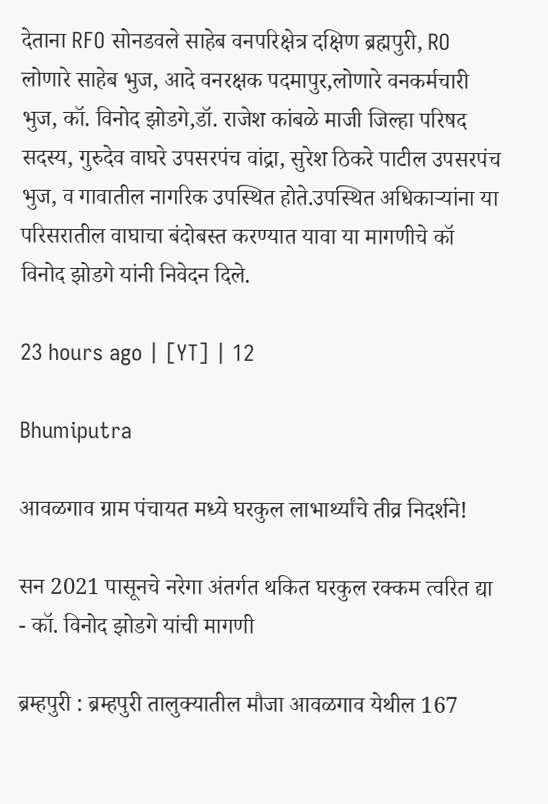देताना RFO सोनडवले साहेब वनपरिक्षेत्र दक्षिण ब्रह्मपुरी, RO लोणारे साहेब भुज, आदे वनरक्षक पदमापुर,लोणारे वनकर्मचारी भुज, कॉ. विनोद झोडगे,डॉ. राजेश कांबळे माजी जिल्हा परिषद सदस्य, गुरुदेव वाघरे उपसरपंच वांद्रा, सुरेश ठिकरे पाटील उपसरपंच भुज, व गावातील नागरिक उपस्थित होते.उपस्थित अधिकाऱ्यांना या परिसरातील वाघाचा बंदोबस्त करण्यात यावा या मागणीचे कॉ विनोद झोडगे यांनी निवेदन दिले.

23 hours ago | [YT] | 12

Bhumiputra

आवळगाव ग्राम पंचायत मध्ये घरकुल लाभार्थ्यांचे तीव्र निदर्शने!

सन 2021 पासूनचे नरेगा अंतर्गत थकित घरकुल रक्कम त्वरित द्या - कॉ. विनोद झोडगे यांची मागणी

ब्रम्हपुरी : ब्रम्हपुरी तालुक्यातील मौजा आवळगाव येथील 167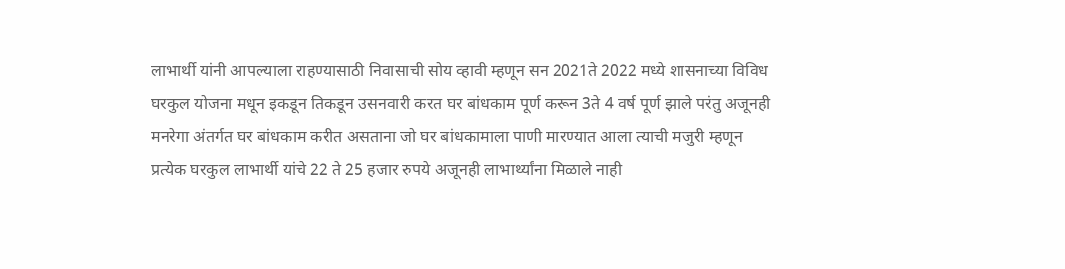लाभार्थी यांनी आपल्याला राहण्यासाठी निवासाची सोय व्हावी म्हणून सन 2021ते 2022 मध्ये शासनाच्या विविध घरकुल योजना मधून इकडून तिकडून उसनवारी करत घर बांधकाम पूर्ण करून 3ते 4 वर्ष पूर्ण झाले परंतु अजूनही मनरेगा अंतर्गत घर बांधकाम करीत असताना जो घर बांधकामाला पाणी मारण्यात आला त्याची मजुरी म्हणून प्रत्येक घरकुल लाभार्थी यांचे 22 ते 25 हजार रुपये अजूनही लाभार्थ्यांना मिळाले नाही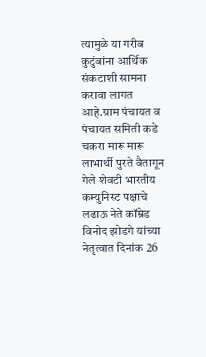त्यामुळे या गरीब कुटुंबांना आर्थिक संकटाशी सामना करावा लागत आहे.ग्राम पंचायत व पंचायत समिती कडे चकरा मारू मारू लाभार्थी पुरते वैतागून गेले शेवटी भारतीय कम्युनिस्ट पक्षाचे लढाऊ नेते कॉम्रेड विनोद झोडगे यांच्या नेतृत्वात दिनांक 26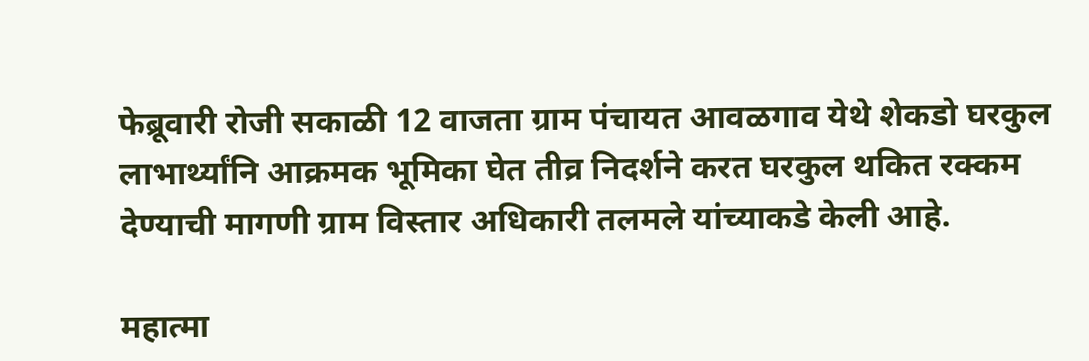फेब्रूवारी रोजी सकाळी 12 वाजता ग्राम पंचायत आवळगाव येथे शेकडो घरकुल लाभार्थ्यांनि आक्रमक भूमिका घेत तीव्र निदर्शने करत घरकुल थकित रक्कम देण्याची मागणी ग्राम विस्तार अधिकारी तलमले यांच्याकडे केली आहे.

महात्मा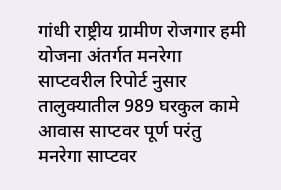गांधी राष्ट्रीय ग्रामीण रोजगार हमी योजना अंतर्गत मनरेगा साप्टवरील रिपोर्ट नुसार तालुक्यातील 989 घरकुल कामे आवास साप्टवर पूर्ण परंतु मनरेगा साप्टवर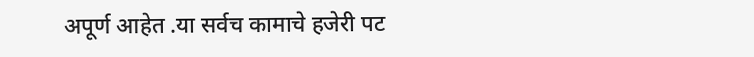अपूर्ण आहेत .या सर्वच कामाचे हजेरी पट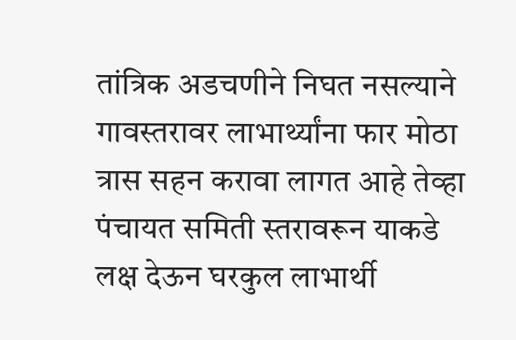तांत्रिक अडचणीने निघत नसल्याने गावस्तरावर लाभार्थ्यांना फार मोठा त्रास सहन करावा लागत आहे तेव्हा पंचायत समिती स्तरावरून याकडे लक्ष देऊन घरकुल लाभार्थी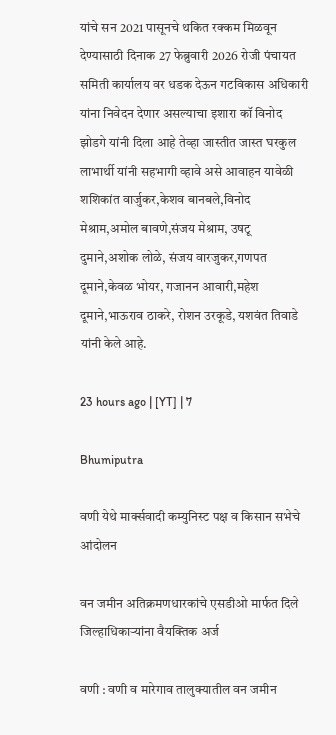यांचे सन 2021 पासूनचे थकित रक्कम मिळवून देण्यासाठी दिनाक 27 फेब्रुवारी 2026 रोजी पंचायत समिती कार्यालय वर धडक देऊन गटविकास अधिकारी यांना निवेदन देणार असल्याचा इशारा कॉ विनोद झोडगे यांनी दिला आहे तेव्हा जास्तीत जास्त घरकुल लाभार्थी यांनी सहभागी व्हावे असे आवाहन यावेळी शशिकांत वार्जुकर,केशव बानबले,विनोद मेश्राम,अमोल बावणे,संजय मेश्राम, उषटू दुमाने,अशोक लोळे, संजय वारजुकर,गणपत दूमाने,केवळ भोयर, गजानन आवारी,महेश दूमाने,भाऊराव ठाकरे, रोशन उरकूडे, यशवंत तिवाडे यांनी केले आहे.

23 hours ago | [YT] | 7

Bhumiputra

वणी येथे मार्क्सवादी कम्युनिस्ट पक्ष व किसान सभेचे आंदोलन

वन जमीन अतिक्रमणधारकांचे एसडीओ मार्फत दिले जिल्हाधिकाऱ्यांना वैयक्तिक अर्ज

वणी : वणी व मारेगाव तालुक्यातील वन जमीन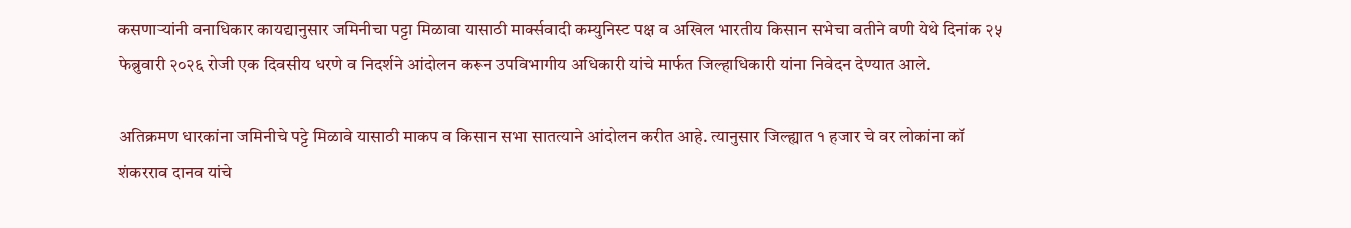कसणाऱ्यांनी वनाधिकार कायद्यानुसार जमिनीचा पट्टा मिळावा यासाठी मार्क्सवादी कम्युनिस्ट पक्ष व अखिल भारतीय किसान सभेचा वतीने वणी येथे दिनांक २५ फेब्रुवारी २०२६ रोजी एक दिवसीय धरणे व निदर्शने आंदोलन करून उपविभागीय अधिकारी यांचे मार्फत जिल्हाधिकारी यांना निवेदन देण्यात आले.

अतिक्रमण धारकांना जमिनीचे पट्टे मिळावे यासाठी माकप व किसान सभा सातत्याने आंदोलन करीत आहे. त्यानुसार जिल्ह्यात १ हजार चे वर लोकांना कॉ शंकरराव दानव यांचे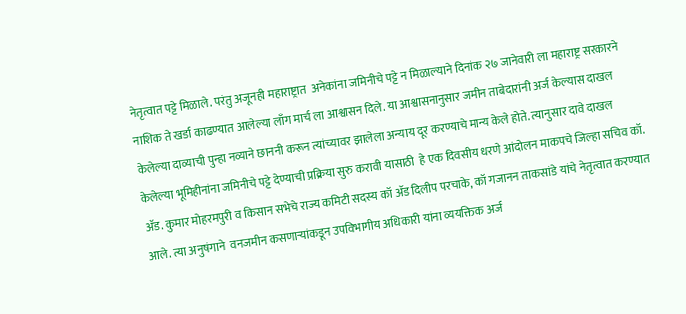नेतृत्वात पट्टे मिळाले. परंतु अजूनही महाराष्ट्रात  अनेकांना जमिनीचे पट्टे न मिळाल्याने दिनांक २७ जानेवारी ला महाराष्ट्र सरकारने नाशिक ते खर्डा काढण्यात आलेल्या लाँग मार्च ला आश्वासन दिले. या आश्वासनानुसार जमीन ताबेदारांनी अर्ज केल्यास दाखल केलेल्या दाव्याची पुन्हा नव्याने छाननी करून त्यांच्यावर झालेला अन्याय दूर करण्याचे मान्य केले होते. त्यानुसार दावे दाखल केलेल्या भूमिहीनांना जमिनीचे पट्टे देण्याची प्रक्रिया सुरु करावी यासाठी  हे एक दिवसीय धरणे आंदोलन माकपचे जिल्हा सचिव कॉ. ॲड. कुमार मोहरमपुरी व किसान सभेचे राज्य कमिटी सदस्य कॉ ॲड दिलीप परचाके, कॉ गजानन ताकसांडे यांचे नेतृत्वात करण्यात आले. त्या अनुषंगाने  वनजमीन कसणाऱ्यांकडून उपविभागीय अधिकारी यांना व्ययक्तिक अर्ज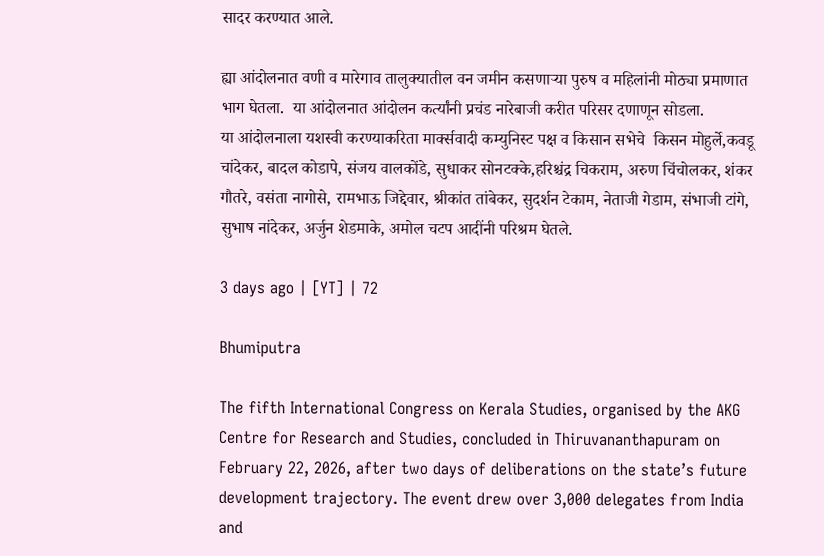सादर करण्यात आले.

ह्या आंदोलनात वणी व मारेगाव तालुक्यातील वन जमीन कसणाऱ्या पुरुष व महिलांनी मोठ्या प्रमाणात भाग घेतला.  या आंदोलनात आंदोलन कर्त्यांनी प्रचंड नारेबाजी करीत परिसर दणाणून सोडला.
या आंदोलनाला यशस्वी करण्याकरिता मार्क्सवादी कम्युनिस्ट पक्ष व किसान सभेचे  किसन मोहुर्ले,कवडू चांदेकर, बादल कोडापे, संजय वालकोंडे, सुधाकर सोनटक्के,हरिश्चंद्र चिकराम, अरुण चिंचोलकर, शंकर गौतरे, वसंता नागोसे, रामभाऊ जिद्देवार, श्रीकांत तांबेकर, सुदर्शन टेकाम, नेताजी गेडाम, संभाजी टांगे, सुभाष नांदेकर, अर्जुन शेडमाके, अमोल चटप आदींनी परिश्रम घेतले.

3 days ago | [YT] | 72

Bhumiputra

The fifth International Congress on Kerala Studies, organised by the AKG Centre for Research and Studies, concluded in Thiruvananthapuram on February 22, 2026, after two days of deliberations on the state’s future development trajectory. The event drew over 3,000 delegates from India and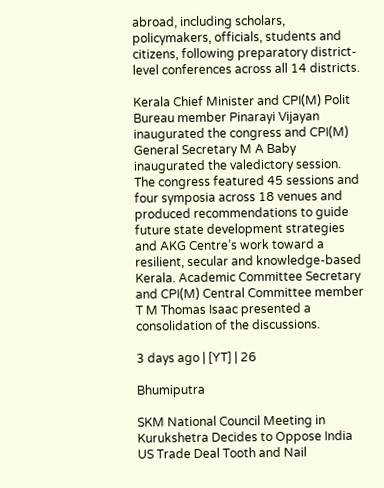abroad, including scholars, policymakers, officials, students and citizens, following preparatory district-level conferences across all 14 districts.

Kerala Chief Minister and CPI(M) Polit Bureau member Pinarayi Vijayan inaugurated the congress and CPI(M) General Secretary M A Baby inaugurated the valedictory session. The congress featured 45 sessions and four symposia across 18 venues and produced recommendations to guide future state development strategies and AKG Centre’s work toward a resilient, secular and knowledge-based Kerala. Academic Committee Secretary and CPI(M) Central Committee member T M Thomas Isaac presented a consolidation of the discussions.

3 days ago | [YT] | 26

Bhumiputra

SKM National Council Meeting in Kurukshetra Decides to Oppose India US Trade Deal Tooth and Nail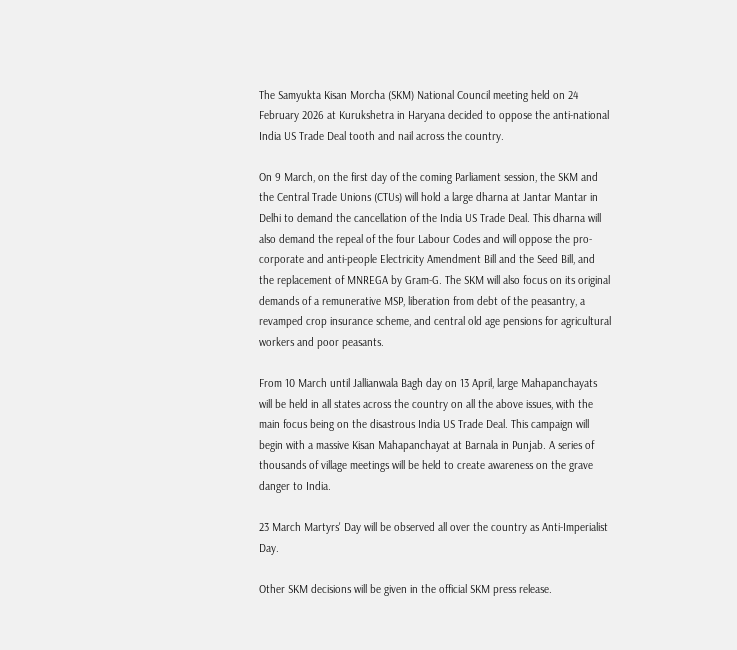The Samyukta Kisan Morcha (SKM) National Council meeting held on 24 February 2026 at Kurukshetra in Haryana decided to oppose the anti-national India US Trade Deal tooth and nail across the country.

On 9 March, on the first day of the coming Parliament session, the SKM and the Central Trade Unions (CTUs) will hold a large dharna at Jantar Mantar in Delhi to demand the cancellation of the India US Trade Deal. This dharna will also demand the repeal of the four Labour Codes and will oppose the pro-corporate and anti-people Electricity Amendment Bill and the Seed Bill, and the replacement of MNREGA by Gram-G. The SKM will also focus on its original demands of a remunerative MSP, liberation from debt of the peasantry, a revamped crop insurance scheme, and central old age pensions for agricultural workers and poor peasants.

From 10 March until Jallianwala Bagh day on 13 April, large Mahapanchayats will be held in all states across the country on all the above issues, with the main focus being on the disastrous India US Trade Deal. This campaign will begin with a massive Kisan Mahapanchayat at Barnala in Punjab. A series of thousands of village meetings will be held to create awareness on the grave danger to India.

23 March Martyrs' Day will be observed all over the country as Anti-Imperialist Day.

Other SKM decisions will be given in the official SKM press release.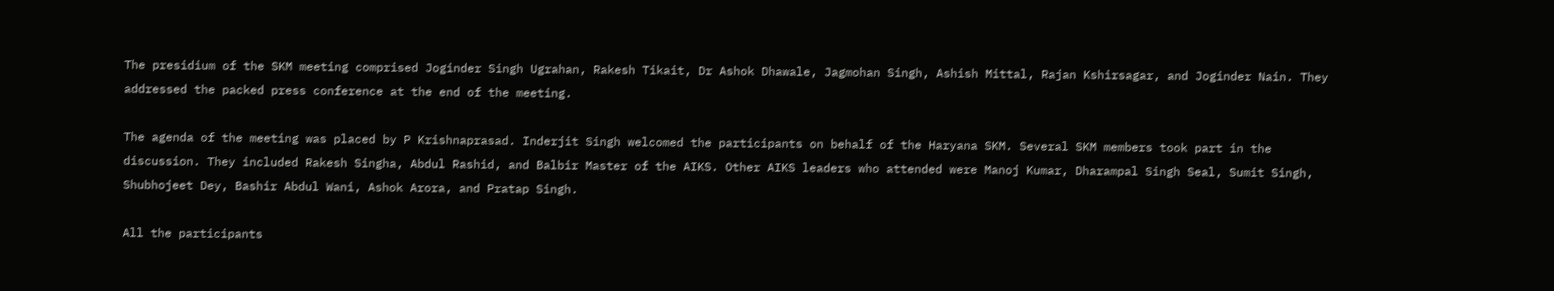The presidium of the SKM meeting comprised Joginder Singh Ugrahan, Rakesh Tikait, Dr Ashok Dhawale, Jagmohan Singh, Ashish Mittal, Rajan Kshirsagar, and Joginder Nain. They addressed the packed press conference at the end of the meeting.

The agenda of the meeting was placed by P Krishnaprasad. Inderjit Singh welcomed the participants on behalf of the Haryana SKM. Several SKM members took part in the discussion. They included Rakesh Singha, Abdul Rashid, and Balbir Master of the AIKS. Other AIKS leaders who attended were Manoj Kumar, Dharampal Singh Seal, Sumit Singh, Shubhojeet Dey, Bashir Abdul Wani, Ashok Arora, and Pratap Singh.

All the participants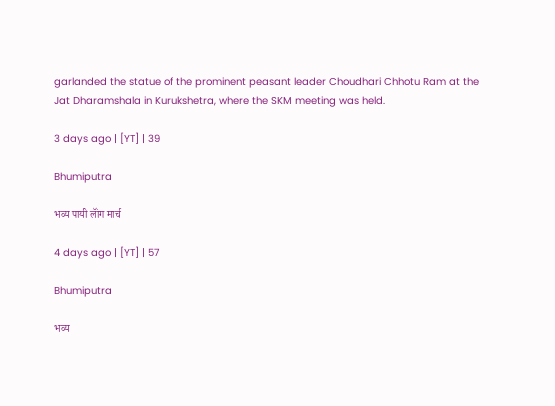garlanded the statue of the prominent peasant leader Choudhari Chhotu Ram at the Jat Dharamshala in Kurukshetra, where the SKM meeting was held.

3 days ago | [YT] | 39

Bhumiputra

भव्य पायी लॉंग मार्च

4 days ago | [YT] | 57

Bhumiputra

भव्य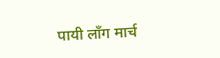पायी लॉंग मार्च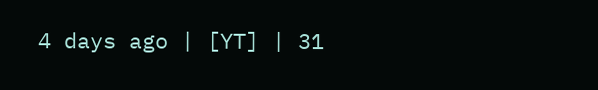4 days ago | [YT] | 31